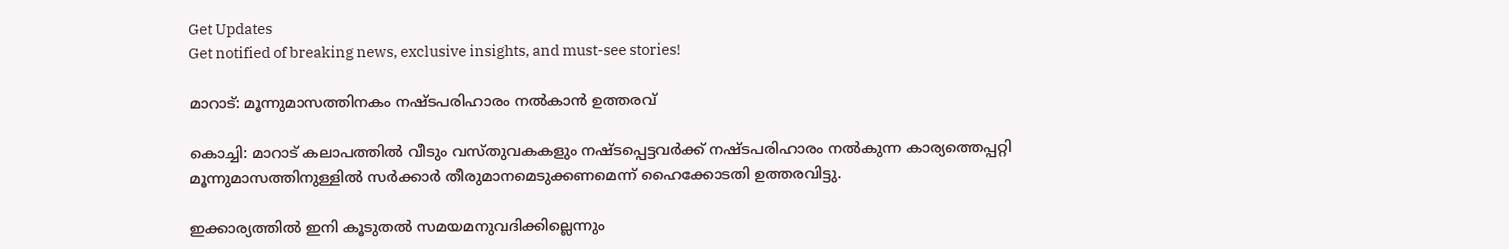Get Updates
Get notified of breaking news, exclusive insights, and must-see stories!

മാറാട്: മൂന്നുമാസത്തിനകം നഷ്ടപരിഹാരം നല്‍കാന്‍ ഉത്തരവ്

കൊച്ചി: മാറാട് കലാപത്തില്‍ വീടും വസ്തുവകകളും നഷ്ടപ്പെട്ടവര്‍ക്ക് നഷ്ടപരിഹാരം നല്‍കുന്ന കാര്യത്തെപ്പറ്റി മൂന്നുമാസത്തിനുള്ളില്‍ സര്‍ക്കാര്‍ തീരുമാനമെടുക്കണമെന്ന് ഹൈക്കോടതി ഉത്തരവിട്ടു.

ഇക്കാര്യത്തില്‍ ഇനി കൂടുതല്‍ സമയമനുവദിക്കില്ലെന്നും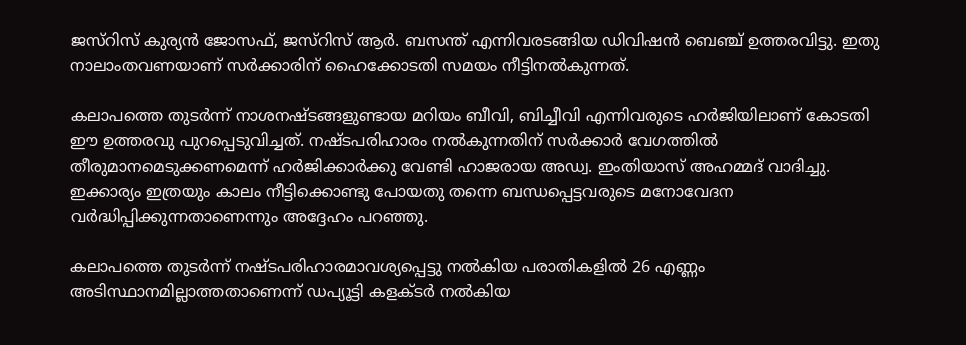ജസ്റിസ് കുര്യന്‍ ജോസഫ്, ജസ്റിസ് ആര്‍. ബസന്ത് എന്നിവരടങ്ങിയ ഡിവിഷന്‍ ബെഞ്ച് ഉത്തരവിട്ടു. ഇതു നാലാംതവണയാണ് സര്‍ക്കാരിന് ഹൈക്കോടതി സമയം നീട്ടിനല്‍കുന്നത്.

കലാപത്തെ തുടര്‍ന്ന് നാശനഷ്ടങ്ങളുണ്ടായ മറിയം ബീവി, ബിച്ചീവി എന്നിവരുടെ ഹര്‍ജിയിലാണ് കോടതി ഈ ഉത്തരവു പുറപ്പെടുവിച്ചത്. നഷ്ടപരിഹാരം നല്‍കുന്നതിന് സര്‍ക്കാര്‍ വേഗത്തില്‍ തീരുമാനമെടുക്കണമെന്ന് ഹര്‍ജിക്കാര്‍ക്കു വേണ്ടി ഹാജരായ അഡ്വ. ഇംതിയാസ് അഹമ്മദ് വാദിച്ചു. ഇക്കാര്യം ഇത്രയും കാലം നീട്ടിക്കൊണ്ടു പോയതു തന്നെ ബന്ധപ്പെട്ടവരുടെ മനോവേദന വര്‍ദ്ധിപ്പിക്കുന്നതാണെന്നും അദ്ദേഹം പറഞ്ഞു.

കലാപത്തെ തുടര്‍ന്ന് നഷ്ടപരിഹാരമാവശ്യപ്പെട്ടു നല്‍കിയ പരാതികളില്‍ 26 എണ്ണം അടിസ്ഥാനമില്ലാത്തതാണെന്ന് ഡപ്യൂട്ടി കളക്ടര്‍ നല്‍കിയ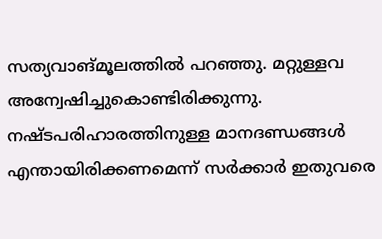സത്യവാങ്മൂലത്തില്‍ പറഞ്ഞു. മറ്റുള്ളവ അന്വേഷിച്ചുകൊണ്ടിരിക്കുന്നു. നഷ്ടപരിഹാരത്തിനുള്ള മാനദണ്ഡങ്ങള്‍ എന്തായിരിക്കണമെന്ന് സര്‍ക്കാര്‍ ഇതുവരെ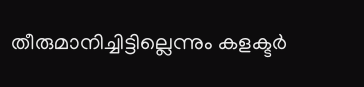തീരുമാനിച്ചിട്ടില്ലെന്നും കളക്ടര്‍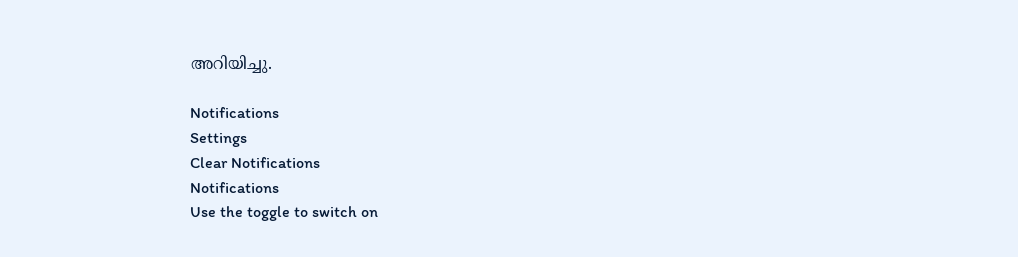അറിയിച്ചു.

Notifications
Settings
Clear Notifications
Notifications
Use the toggle to switch on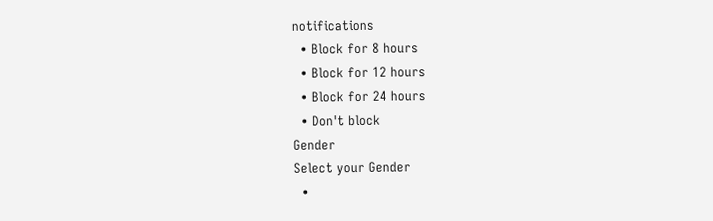notifications
  • Block for 8 hours
  • Block for 12 hours
  • Block for 24 hours
  • Don't block
Gender
Select your Gender
  •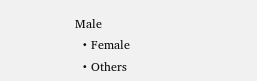Male
  • Female
  • Others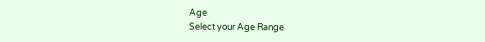Age
Select your Age Range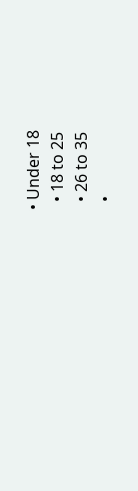• Under 18
  • 18 to 25
  • 26 to 35
  •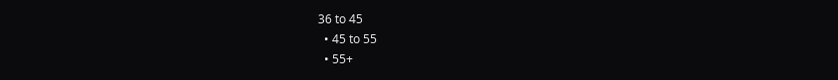36 to 45
  • 45 to 55
  • 55+